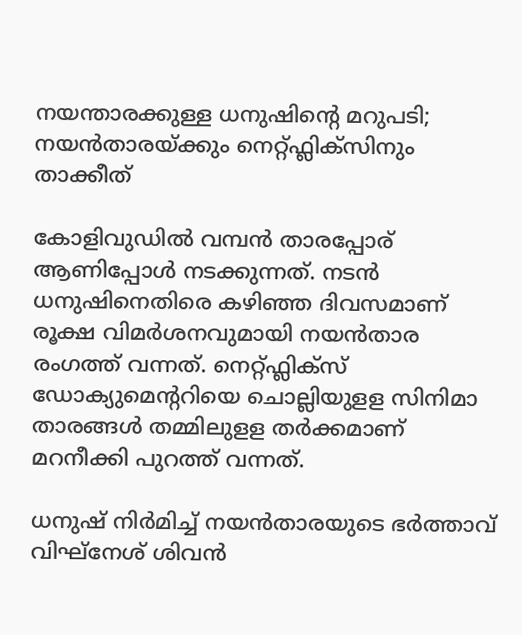നയന്താരക്കുള്ള ധനുഷിന്റെ മറുപടി; നയൻതാരയ്ക്കും നെറ്റ്ഫ്ലിക്സിനും താക്കീത്

കോളിവുഡിൽ വമ്പൻ താരപ്പോര് ആണിപ്പോൾ നടക്കുന്നത്. നടൻ ധനുഷിനെതിരെ കഴിഞ്ഞ ദിവസമാണ് രൂക്ഷ വിമർശനവുമായി നയൻതാര രംഗത്ത് വന്നത്. നെറ്റ്ഫ്ലിക്സ് ഡോക്യുമെന്ററിയെ ചൊല്ലിയുളള സിനിമാ താരങ്ങൾ തമ്മിലുളള തർക്കമാണ് മറനീക്കി പുറത്ത് വന്നത്.

ധനുഷ് നിർമിച്ച് നയൻതാരയുടെ ഭർത്താവ് വിഘ്‌നേശ് ശിവൻ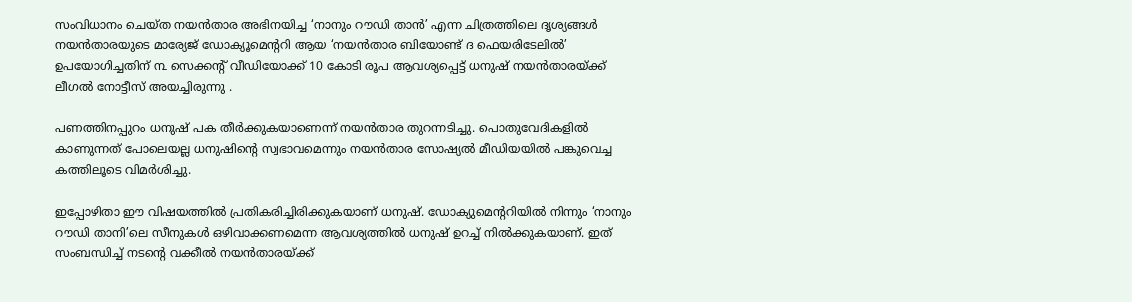സംവിധാനം ചെയ്ത നയൻ‌താര അഭിനയിച്ച ‘നാനും റൗഡി താൻ’ എന്ന ചിത്രത്തിലെ ദൃശ്യങ്ങൾ നയൻതാരയുടെ മാര്യേജ് ഡോക്യൂമെന്ററി ആയ ‘നയന്‍താര ബിയോണ്ട് ദ ഫെയരിടേലിൽ’ ഉപയോഗിച്ചതിന് ൩ സെക്കന്റ് വീഡിയോക്ക് 10 കോടി രൂപ ആവശ്യപ്പെട്ട് ധനുഷ് നയൻതാരയ്ക്ക് ലീഗൽ നോട്ടീസ് അയച്ചിരുന്നു .

പണത്തിനപ്പുറം ധനുഷ് പക തീർക്കുകയാണെന്ന് നയൻതാര തുറന്നടിച്ചു. പൊതുവേദികളിൽ കാണുന്നത് പോലെയല്ല ധനുഷിന്റെ സ്വഭാവമെന്നും നയൻതാര സോഷ്യൽ മീഡിയയിൽ പങ്കുവെച്ച കത്തിലൂടെ വിമർശിച്ചു.

ഇപ്പോഴിതാ ഈ വിഷയത്തിൽ പ്രതികരിച്ചിരിക്കുകയാണ് ധനുഷ്. ഡോക്യുമെന്ററിയിൽ നിന്നും ‘നാനും റൗഡി താനി’ലെ സീനുകൾ ഒഴിവാക്കണമെന്ന ആവശ്യത്തിൽ ധനുഷ് ഉറച്ച് നിൽക്കുകയാണ്. ഇത് സംബന്ധിച്ച് നടന്റെ വക്കീൽ നയൻതാരയ്ക്ക്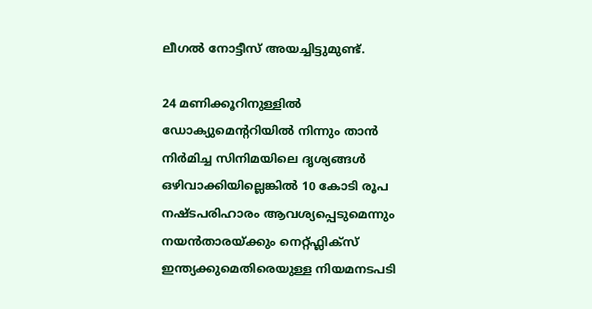ലീഗൽ നോട്ടീസ് അയച്ചിട്ടുമുണ്ട്‌.

24 മണിക്കൂറിനുള്ളിൽ ഡോക്യുമെന്ററിയിൽ നിന്നും താൻ നിർമിച്ച സിനിമയിലെ ദൃശ്യങ്ങൾ ഒഴിവാക്കിയില്ലെങ്കിൽ 10 കോടി രൂപ നഷ്ടപരിഹാരം ആവശ്യപ്പെടുമെന്നും നയൻതാരയ്ക്കും നെറ്റ്ഫ്ലിക്സ് ഇന്ത്യക്കുമെതിരെയുള്ള നിയമനടപടി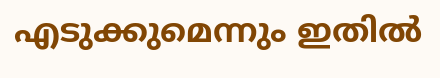എടുക്കുമെന്നും ഇതിൽ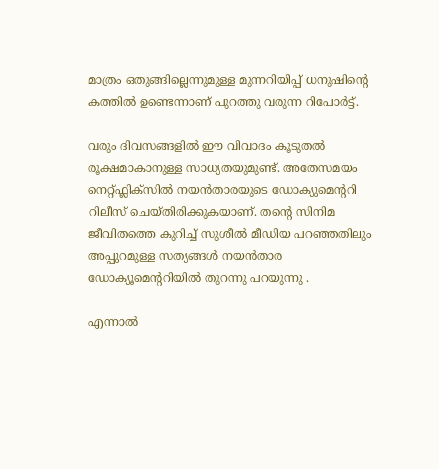മാത്രം ഒതുങ്ങില്ലെന്നുമുള്ള മുന്നറിയിപ്പ് ധനുഷിന്റെ കത്തിൽ ഉണ്ടെന്നാണ് പുറത്തു വരുന്ന റിപോർട്ട്.

വരും ദിവസങ്ങളിൽ ഈ വിവാദം കൂടുതൽ രൂക്ഷമാകാനുള്ള സാധ്യതയുമുണ്ട്. അതേസമയം നെറ്റ്ഫ്ലിക്സിൽ നയൻതാരയുടെ ഡോക്യുമെന്ററി റിലീസ് ചെയ്തിരിക്കുകയാണ്‌. തന്റെ സിനിമ ജീവിതത്തെ കുറിച്ച് സുശീൽ മീഡിയ പറഞ്ഞതിലും അപ്പുറമുള്ള സത്യങ്ങൾ നയൻ‌താര ഡോക്യൂമെന്ററിയിൽ തുറന്നു പറയുന്നു .

എന്നാൽ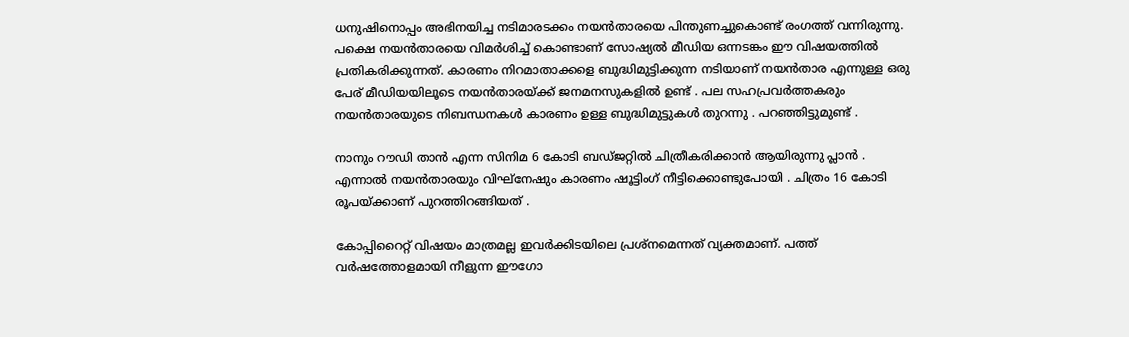ധനുഷിനൊപ്പം അഭിനയിച്ച നടിമാരടക്കം നയൻതാരയെ പിന്തുണച്ചുകൊണ്ട് രംഗത്ത് വന്നിരുന്നു.  പക്ഷെ നയൻതാരയെ വിമർശിച്ച് കൊണ്ടാണ് സോഷ്യൽ മീഡിയ ഒന്നടങ്കം ഈ വിഷയത്തിൽ പ്രതികരിക്കുന്നത്. കാരണം നിറമാതാക്കളെ ബുദ്ധിമുട്ടിക്കുന്ന നടിയാണ് നയൻ‌താര എന്നുള്ള ഒരു പേര് മീഡിയയിലൂടെ നയൻതാരയ്ക്ക് ജനമനസുകളിൽ ഉണ്ട് . പല സഹപ്രവർത്തകരും നയൻതാരയുടെ നിബന്ധനകൾ കാരണം ഉള്ള ബുദ്ധിമുട്ടുകൾ തുറന്നു . പറഞ്ഞിട്ടുമുണ്ട് .

നാനും റൗഡി താന്‍ എന്ന സിനിമ 6 കോടി ബഡ്ജറ്റിൽ ചിത്രീകരിക്കാൻ ആയിരുന്നു പ്ലാൻ . എന്നാൽ നയൻതാരയും വിഘ്‌നേഷും കാരണം ഷൂട്ടിംഗ് നീട്ടിക്കൊണ്ടുപോയി . ചിത്രം 16 കോടി രൂപയ്ക്കാണ് പുറത്തിറങ്ങിയത് .

കോപ്പിറൈറ്റ് വിഷയം മാത്രമല്ല ഇവർക്കിടയിലെ പ്രശ്നമെന്നത് വ്യക്തമാണ്. പത്ത് വർഷത്തോളമായി നീളുന്ന ഈഗോ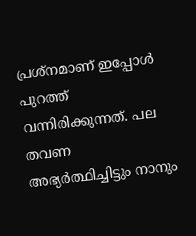പ്രശ്നമാണ് ഇപ്പോൾ പുറത്ത് വന്നിരിക്കുന്നത്. പല തവണ അഭ്യര്‍ത്ഥിച്ചിട്ടും നാനും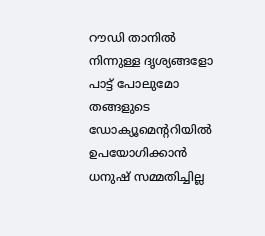റൗഡി താനില്‍ നിന്നുള്ള ദൃശ്യങ്ങളോ പാട്ട് പോലുമോ തങ്ങളുടെ ഡോക്യൂമെന്ററിയിൽ ഉപയോഗിക്കാന്‍ ധനുഷ് സമ്മതിച്ചില്ല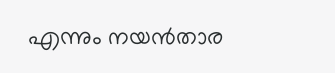എന്നും നയൻ‌താര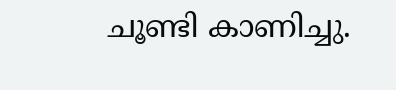ചൂണ്ടി കാണിച്ചു.